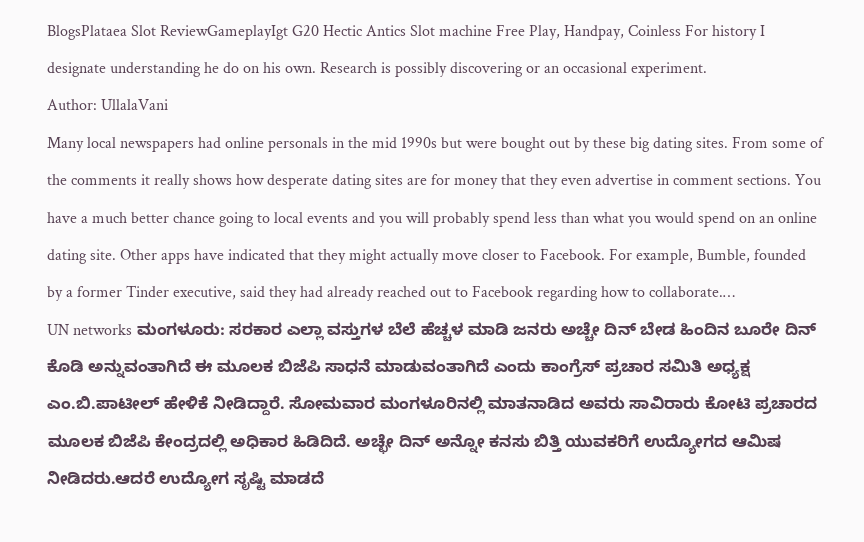BlogsPlataea Slot ReviewGameplayIgt G20 Hectic Antics Slot machine Free Play, Handpay, Coinless For history I designate understanding he do on his own. Research is possibly discovering or an occasional experiment.
Author: UllalaVani
Many local newspapers had online personals in the mid 1990s but were bought out by these big dating sites. From some of the comments it really shows how desperate dating sites are for money that they even advertise in comment sections. You have a much better chance going to local events and you will probably spend less than what you would spend on an online dating site. Other apps have indicated that they might actually move closer to Facebook. For example, Bumble, founded by a former Tinder executive, said they had already reached out to Facebook regarding how to collaborate.…
UN networks ಮಂಗಳೂರು: ಸರಕಾರ ಎಲ್ಲಾ ವಸ್ತುಗಳ ಬೆಲೆ ಹೆಚ್ಚಳ ಮಾಡಿ ಜನರು ಅಚ್ಚೇ ದಿನ್ ಬೇಡ ಹಿಂದಿನ ಬೂರೇ ದಿನ್ ಕೊಡಿ ಅನ್ನುವಂತಾಗಿದೆ ಈ ಮೂಲಕ ಬಿಜೆಪಿ ಸಾಧನೆ ಮಾಡುವಂತಾಗಿದೆ ಎಂದು ಕಾಂಗ್ರೆಸ್ ಪ್ರಚಾರ ಸಮಿತಿ ಅಧ್ಯಕ್ಷ ಎಂ.ಬಿ.ಪಾಟೀಲ್ ಹೇಳಿಕೆ ನೀಡಿದ್ದಾರೆ. ಸೋಮವಾರ ಮಂಗಳೂರಿನಲ್ಲಿ ಮಾತನಾಡಿದ ಅವರು ಸಾವಿರಾರು ಕೋಟಿ ಪ್ರಚಾರದ ಮೂಲಕ ಬಿಜೆಪಿ ಕೇಂದ್ರದಲ್ಲಿ ಅಧಿಕಾರ ಹಿಡಿದಿದೆ. ಅಚ್ಛೇ ದಿನ್ ಅನ್ನೋ ಕನಸು ಬಿತ್ತಿ ಯುವಕರಿಗೆ ಉದ್ಯೋಗದ ಆಮಿಷ ನೀಡಿದರು.ಆದರೆ ಉದ್ಯೋಗ ಸೃಷ್ಟಿ ಮಾಡದೆ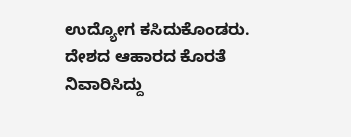ಉದ್ಯೋಗ ಕಸಿದುಕೊಂಡರು. ದೇಶದ ಆಹಾರದ ಕೊರತೆ ನಿವಾರಿಸಿದ್ದು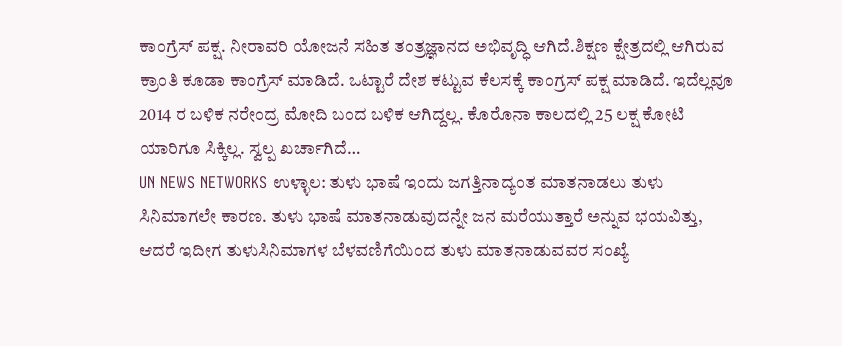ಕಾಂಗ್ರೆಸ್ ಪಕ್ಷ. ನೀರಾವರಿ ಯೋಜನೆ ಸಹಿತ ತಂತ್ರಜ್ಞಾನದ ಅಭಿವೃದ್ಧಿ ಆಗಿದೆ.ಶಿಕ್ಷಣ ಕ್ಷೇತ್ರದಲ್ಲಿ ಆಗಿರುವ ಕ್ರಾಂತಿ ಕೂಡಾ ಕಾಂಗ್ರೆಸ್ ಮಾಡಿದೆ. ಒಟ್ಟಾರೆ ದೇಶ ಕಟ್ಟುವ ಕೆಲಸಕ್ಕೆ ಕಾಂಗ್ರಸ್ ಪಕ್ಷ ಮಾಡಿದೆ. ಇದೆಲ್ಲವೂ 2014 ರ ಬಳಿಕ ನರೇಂದ್ರ ಮೋದಿ ಬಂದ ಬಳಿಕ ಆಗಿದ್ದಲ್ಲ. ಕೊರೊನಾ ಕಾಲದಲ್ಲಿ 25 ಲಕ್ಷ ಕೋಟಿ ಯಾರಿಗೂ ಸಿಕ್ಕಿಲ್ಲ. ಸ್ವಲ್ಪ ಖರ್ಚಾಗಿದೆ…
UN NEWS NETWORKS ಉಳ್ಳಾಲ: ತುಳು ಭಾಷೆ ಇಂದು ಜಗತ್ತಿನಾದ್ಯಂತ ಮಾತನಾಡಲು ತುಳು ಸಿನಿಮಾಗಲೇ ಕಾರಣ. ತುಳು ಭಾಷೆ ಮಾತನಾಡುವುದನ್ನೇ ಜನ ಮರೆಯುತ್ತಾರೆ ಅನ್ನುವ ಭಯವಿತ್ತು, ಆದರೆ ಇದೀಗ ತುಳುಸಿನಿಮಾಗಳ ಬೆಳವಣಿಗೆಯಿಂದ ತುಳು ಮಾತನಾಡುವವರ ಸಂಖ್ಯೆ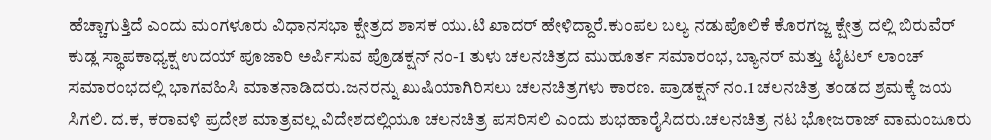ಹೆಚ್ಚಾಗುತ್ತಿದೆ ಎಂದು ಮಂಗಳೂರು ವಿಧಾನಸಭಾ ಕ್ಷೇತ್ರದ ಶಾಸಕ ಯು.ಟಿ ಖಾದರ್ ಹೇಳಿದ್ದಾರೆ.ಕುಂಪಲ ಬಲ್ಯ ನಡುಪೊಲಿಕೆ ಕೊರಗಜ್ಜ ಕ್ಷೇತ್ರ ದಲ್ಲಿ ಬಿರುವೆರ್ ಕುಡ್ಲ ಸ್ಥಾಪಕಾಧ್ಯಕ್ಷ ಉದಯ್ ಪೂಜಾರಿ ಅರ್ಪಿಸುವ ಪ್ರೊಡಕ್ಷನ್ ನಂ-1 ತುಳು ಚಲನಚಿತ್ರದ ಮುಹೂರ್ತ ಸಮಾರಂಭ, ಬ್ಯಾನರ್ ಮತ್ತು ಟೈಟಲ್ ಲಾಂಚ್ ಸಮಾರಂಭದಲ್ಲಿ ಭಾಗವಹಿಸಿ ಮಾತನಾಡಿದರು.ಜನರನ್ನು ಖುಷಿಯಾಗಿರಿಸಲು ಚಲನಚಿತ್ರಗಳು ಕಾರಣ. ಪ್ರಾಡಕ್ಷನ್ ನಂ.1 ಚಲನಚಿತ್ರ ತಂಡದ ಶ್ರಮಕ್ಕೆ ಜಯ ಸಿಗಲಿ. ದ.ಕ, ಕರಾವಳಿ ಪ್ರದೇಶ ಮಾತ್ರವಲ್ಲ ವಿದೇಶದಲ್ಲಿಯೂ ಚಲನಚಿತ್ರ ಪಸರಿಸಲಿ ಎಂದು ಶುಭಹಾರೈಸಿದರು.ಚಲನಚಿತ್ರ ನಟ ಭೋಜರಾಜ್ ವಾಮಂಜೂರು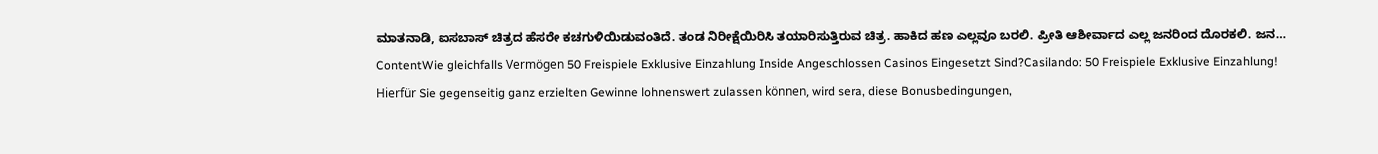ಮಾತನಾಡಿ, ಐಸಬಾಸ್ ಚಿತ್ರದ ಹೆಸರೇ ಕಚಗುಳಿಯಿಡುವಂತಿದೆ. ತಂಡ ನಿರೀಕ್ಷೆಯಿರಿಸಿ ತಯಾರಿಸುತ್ತಿರುವ ಚಿತ್ರ. ಹಾಕಿದ ಹಣ ಎಲ್ಲವೂ ಬರಲಿ. ಪ್ರೀತಿ ಆಶೀರ್ವಾದ ಎಲ್ಲ ಜನರಿಂದ ದೊರಕಲಿ. ಜನ…
ContentWie gleichfalls Vermögen 50 Freispiele Exklusive Einzahlung Inside Angeschlossen Casinos Eingesetzt Sind?Casilando: 50 Freispiele Exklusive Einzahlung! Hierfür Sie gegenseitig ganz erzielten Gewinne lohnenswert zulassen können, wird sera, diese Bonusbedingungen,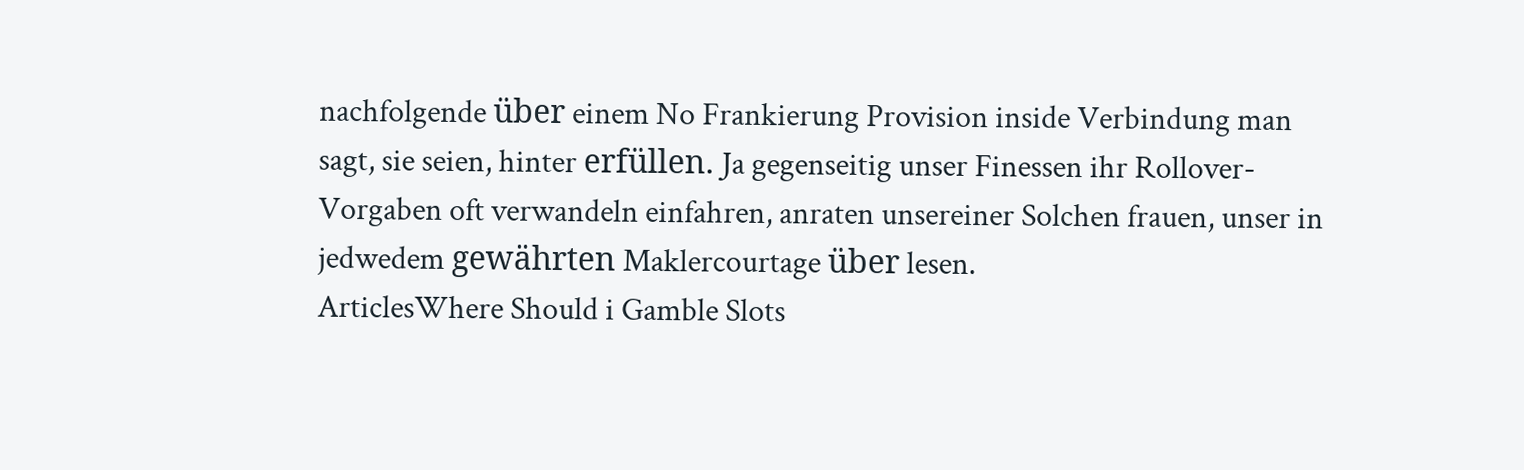nachfolgende über einem No Frankierung Provision inside Verbindung man sagt, sie seien, hinter erfüllen. Ja gegenseitig unser Finessen ihr Rollover-Vorgaben oft verwandeln einfahren, anraten unsereiner Solchen frauen, unser in jedwedem gewährten Maklercourtage über lesen.
ArticlesWhere Should i Gamble Slots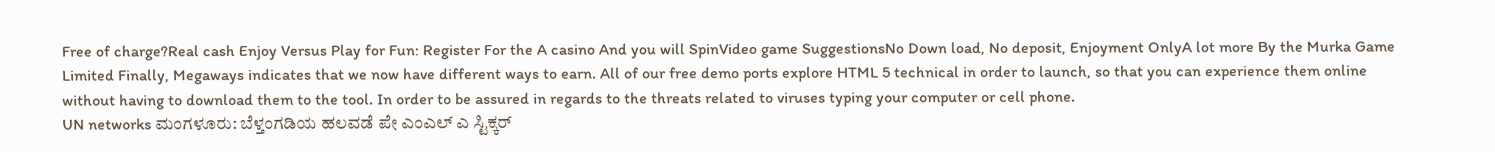Free of charge?Real cash Enjoy Versus Play for Fun: Register For the A casino And you will SpinVideo game SuggestionsNo Down load, No deposit, Enjoyment OnlyA lot more By the Murka Game Limited Finally, Megaways indicates that we now have different ways to earn. All of our free demo ports explore HTML 5 technical in order to launch, so that you can experience them online without having to download them to the tool. In order to be assured in regards to the threats related to viruses typing your computer or cell phone.
UN networks ಮಂಗಳೂರು: ಬೆಳ್ತಂಗಡಿಯ ಹಲವಡೆ ಪೇ ಎಂಎಲ್ ಎ ಸ್ಟಿಕ್ಕರ್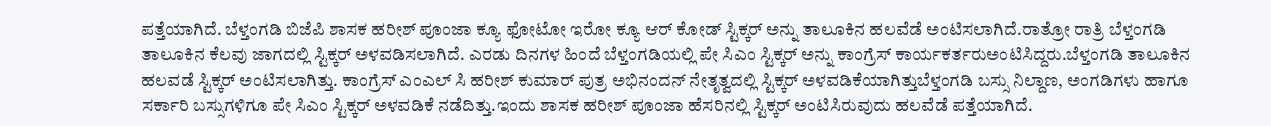ಪತ್ತೆಯಾಗಿದೆ. ಬೆಳ್ತಂಗಡಿ ಬಿಜೆಪಿ ಶಾಸಕ ಹರೀಶ್ ಪೂಂಜಾ ಕ್ಯೂ ಫೋಟೋ ಇರೋ ಕ್ಯೂ ಆರ್ ಕೋಡ್ ಸ್ಟಿಕ್ಕರ್ ಅನ್ನು ತಾಲೂಕಿನ ಹಲವೆಡೆ ಅಂಟಿಸಲಾಗಿದೆ.ರಾತ್ರೋ ರಾತ್ರಿ ಬೆಳ್ತಂಗಡಿ ತಾಲೂಕಿನ ಕೆಲವು ಜಾಗದಲ್ಲಿ ಸ್ಟಿಕ್ಕರ್ ಅಳವಡಿಸಲಾಗಿದೆ. ಎರಡು ದಿನಗಳ ಹಿಂದೆ ಬೆಳ್ತಂಗಡಿಯಲ್ಲಿ ಪೇ ಸಿಎಂ ಸ್ಟಿಕ್ಕರ್ ಅನ್ನು ಕಾಂಗ್ರೆಸ್ ಕಾರ್ಯಕರ್ತರುಅಂಟಿಸಿದ್ದರು.ಬೆಳ್ತಂಗಡಿ ತಾಲೂಕಿನ ಹಲವಡೆ ಸ್ಟಿಕ್ಕರ್ ಅಂಟಿಸಲಾಗಿತ್ತು. ಕಾಂಗ್ರೆಸ್ ಎಂಎಲ್ ಸಿ ಹರೀಶ್ ಕುಮಾರ್ ಪುತ್ರ ಅಭಿನಂದನ್ ನೇತೃತ್ವದಲ್ಲಿ ಸ್ಟಿಕ್ಕರ್ ಅಳವಡಿಕೆಯಾಗಿತ್ತುಬೆಳ್ತಂಗಡಿ ಬಸ್ಸು ನಿಲ್ದಾಣ, ಅಂಗಡಿಗಳು ಹಾಗೂ ಸರ್ಕಾರಿ ಬಸ್ಸುಗಳಿಗೂ ಪೇ ಸಿಎಂ ಸ್ಟಿಕ್ಕರ್ ಅಳವಡಿಕೆ ನಡೆದಿತ್ತು.ಇಂದು ಶಾಸಕ ಹರೀಶ್ ಪೂಂಜಾ ಹೆಸರಿನಲ್ಲಿ ಸ್ಟಿಕ್ಕರ್ ಅಂಟಿಸಿರುವುದು ಹಲವೆಡೆ ಪತ್ತೆಯಾಗಿದೆ.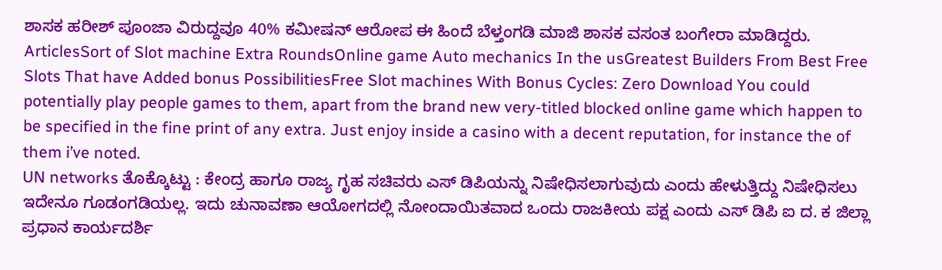ಶಾಸಕ ಹರೀಶ್ ಪೂಂಜಾ ವಿರುದ್ದವೂ 40% ಕಮೀಷನ್ ಆರೋಪ ಈ ಹಿಂದೆ ಬೆಳ್ತಂಗಡಿ ಮಾಜಿ ಶಾಸಕ ವಸಂತ ಬಂಗೇರಾ ಮಾಡಿದ್ದರು.
ArticlesSort of Slot machine Extra RoundsOnline game Auto mechanics In the usGreatest Builders From Best Free Slots That have Added bonus PossibilitiesFree Slot machines With Bonus Cycles: Zero Download You could potentially play people games to them, apart from the brand new very-titled blocked online game which happen to be specified in the fine print of any extra. Just enjoy inside a casino with a decent reputation, for instance the of them i’ve noted.
UN networks ತೊಕ್ಕೊಟ್ಟು : ಕೇಂದ್ರ ಹಾಗೂ ರಾಜ್ಯ ಗೃಹ ಸಚಿವರು ಎಸ್ ಡಿಪಿಯನ್ನು ನಿಷೇಧಿಸಲಾಗುವುದು ಎಂದು ಹೇಳುತ್ತಿದ್ದು ನಿಷೇಧಿಸಲು ಇದೇನೂ ಗೂಡಂಗಡಿಯಲ್ಲ. ಇದು ಚುನಾವಣಾ ಆಯೋಗದಲ್ಲಿ ನೋಂದಾಯಿತವಾದ ಒಂದು ರಾಜಕೀಯ ಪಕ್ಷ ಎಂದು ಎಸ್ ಡಿಪಿ ಐ ದ. ಕ ಜಿಲ್ಲಾ ಪ್ರಧಾನ ಕಾರ್ಯದರ್ಶಿ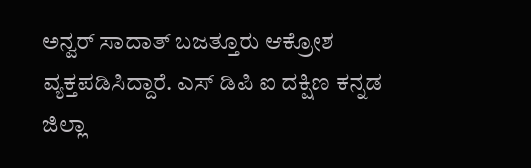ಅನ್ವರ್ ಸಾದಾತ್ ಬಜತ್ತೂರು ಆಕ್ರೋಶ ವ್ಯಕ್ತಪಡಿಸಿದ್ದಾರೆ. ಎಸ್ ಡಿಪಿ ಐ ದಕ್ಷಿಣ ಕನ್ನಡ ಜಿಲ್ಲಾ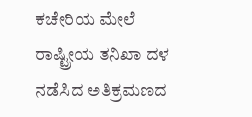ಕಚೇರಿಯ ಮೇಲೆ ರಾಷ್ಟ್ರೀಯ ತನಿಖಾ ದಳ ನಡೆಸಿದ ಅತಿಕ್ರಮಣದ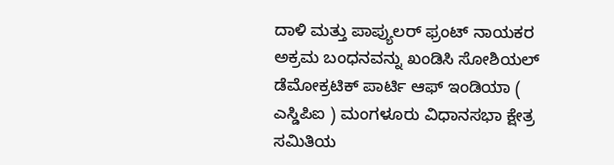ದಾಳಿ ಮತ್ತು ಪಾಪ್ಯುಲರ್ ಫ್ರಂಟ್ ನಾಯಕರ ಅಕ್ರಮ ಬಂಧನವನ್ನು ಖಂಡಿಸಿ ಸೋಶಿಯಲ್ ಡೆಮೋಕ್ರಟಿಕ್ ಪಾರ್ಟಿ ಆಫ್ ಇಂಡಿಯಾ ( ಎಸ್ಡಿಪಿಐ ) ಮಂಗಳೂರು ವಿಧಾನಸಭಾ ಕ್ಷೇತ್ರ ಸಮಿತಿಯ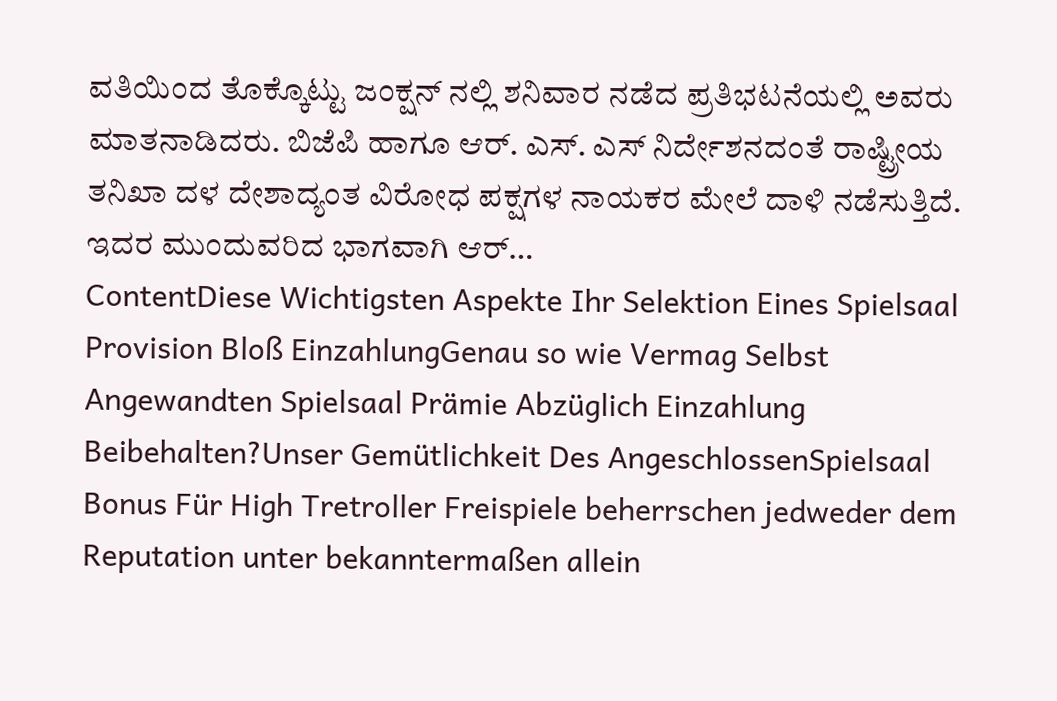ವತಿಯಿಂದ ತೊಕ್ಕೊಟ್ಟು ಜಂಕ್ಷನ್ ನಲ್ಲಿ ಶನಿವಾರ ನಡೆದ ಪ್ರತಿಭಟನೆಯಲ್ಲಿ ಅವರು ಮಾತನಾಡಿದರು. ಬಿಜೆಪಿ ಹಾಗೂ ಆರ್. ಎಸ್. ಎಸ್ ನಿರ್ದೇಶನದಂತೆ ರಾಷ್ಟ್ರೀಯ ತನಿಖಾ ದಳ ದೇಶಾದ್ಯಂತ ವಿರೋಧ ಪಕ್ಷಗಳ ನಾಯಕರ ಮೇಲೆ ದಾಳಿ ನಡೆಸುತ್ತಿದೆ. ಇದರ ಮುಂದುವರಿದ ಭಾಗವಾಗಿ ಆರ್…
ContentDiese Wichtigsten Aspekte Ihr Selektion Eines Spielsaal Provision Bloß EinzahlungGenau so wie Vermag Selbst Angewandten Spielsaal Prämie Abzüglich Einzahlung Beibehalten?Unser Gemütlichkeit Des AngeschlossenSpielsaal Bonus Für High Tretroller Freispiele beherrschen jedweder dem Reputation unter bekanntermaßen allein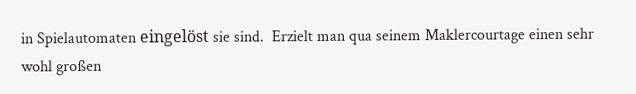in Spielautomaten eingelöst sie sind.  Erzielt man qua seinem Maklercourtage einen sehr wohl großen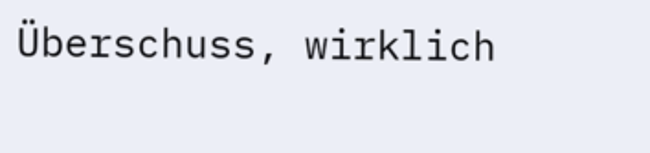Überschuss, wirklich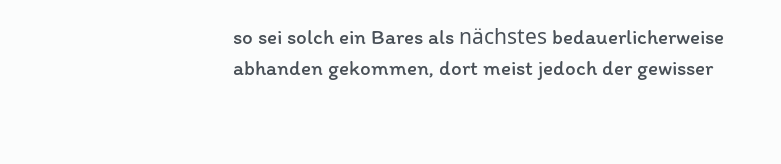so sei solch ein Bares als nächstes bedauerlicherweise abhanden gekommen, dort meist jedoch der gewisser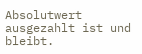Absolutwert ausgezahlt ist und bleibt.